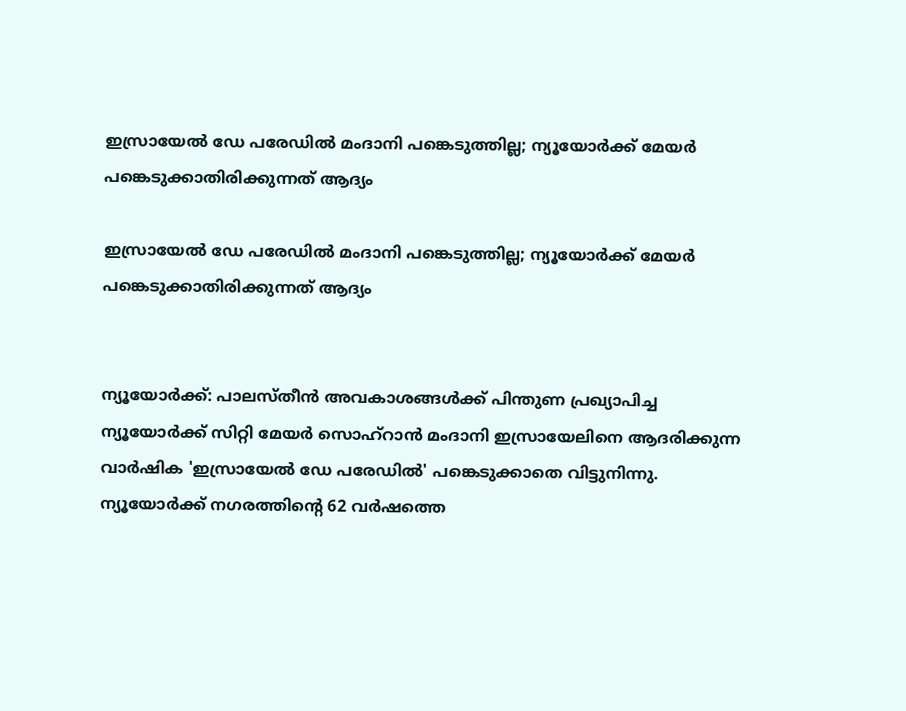ഇസ്രായേല്‍ ഡേ പരേഡില്‍ മംദാനി പങ്കെടുത്തില്ല; ന്യൂയോര്‍ക്ക് മേയര്‍ പങ്കെടുക്കാതിരിക്കുന്നത് ആദ്യം

ഇസ്രായേല്‍ ഡേ പരേഡില്‍ മംദാനി പങ്കെടുത്തില്ല; ന്യൂയോര്‍ക്ക് മേയര്‍ പങ്കെടുക്കാതിരിക്കുന്നത് ആദ്യം


ന്യൂയോര്‍ക്ക്: പാലസ്തീന്‍ അവകാശങ്ങള്‍ക്ക് പിന്തുണ പ്രഖ്യാപിച്ച ന്യൂയോര്‍ക്ക് സിറ്റി മേയര്‍ സൊഹ്‌റാന്‍ മംദാനി ഇസ്രായേലിനെ ആദരിക്കുന്ന വാര്‍ഷിക 'ഇസ്രായേല്‍ ഡേ പരേഡില്‍' പങ്കെടുക്കാതെ വിട്ടുനിന്നു. ന്യൂയോര്‍ക്ക് നഗരത്തിന്റെ 62 വര്‍ഷത്തെ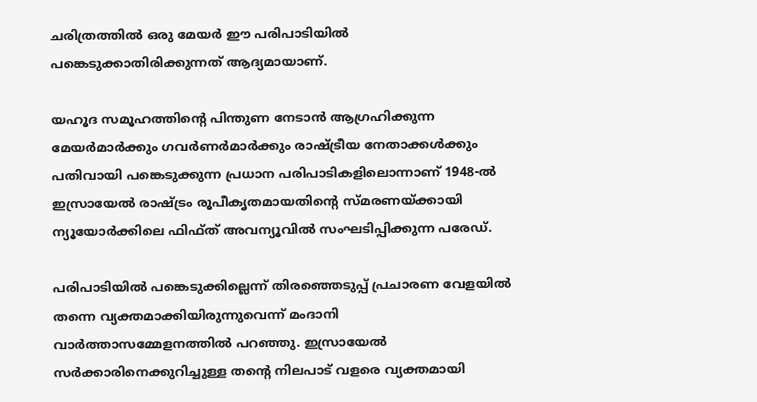ചരിത്രത്തില്‍ ഒരു മേയര്‍ ഈ പരിപാടിയില്‍ പങ്കെടുക്കാതിരിക്കുന്നത് ആദ്യമായാണ്.

യഹൂദ സമൂഹത്തിന്റെ പിന്തുണ നേടാന്‍ ആഗ്രഹിക്കുന്ന മേയര്‍മാര്‍ക്കും ഗവര്‍ണര്‍മാര്‍ക്കും രാഷ്ട്രീയ നേതാക്കള്‍ക്കും പതിവായി പങ്കെടുക്കുന്ന പ്രധാന പരിപാടികളിലൊന്നാണ് 1948-ല്‍ ഇസ്രായേല്‍ രാഷ്ട്രം രൂപീകൃതമായതിന്റെ സ്മരണയ്ക്കായി ന്യൂയോര്‍ക്കിലെ ഫിഫ്ത് അവന്യൂവില്‍ സംഘടിപ്പിക്കുന്ന പരേഡ്.

പരിപാടിയില്‍ പങ്കെടുക്കില്ലെന്ന് തിരഞ്ഞെടുപ്പ് പ്രചാരണ വേളയില്‍ തന്നെ വ്യക്തമാക്കിയിരുന്നുവെന്ന് മംദാനി വാര്‍ത്താസമ്മേളനത്തില്‍ പറഞ്ഞു. ഇസ്രായേല്‍ സര്‍ക്കാരിനെക്കുറിച്ചുള്ള തന്റെ നിലപാട് വളരെ വ്യക്തമായി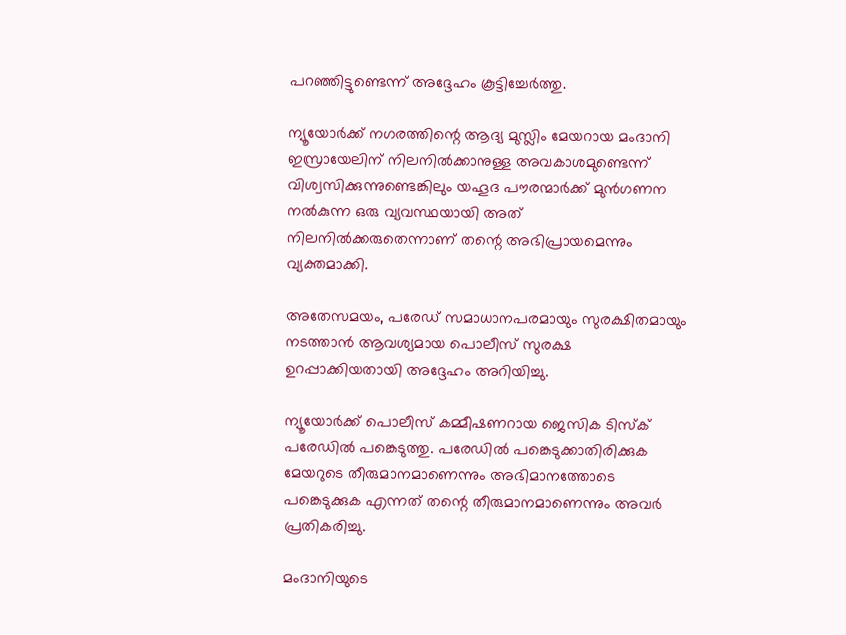പറഞ്ഞിട്ടുണ്ടെന്ന് അദ്ദേഹം കൂട്ടിച്ചേര്‍ത്തു.

ന്യൂയോര്‍ക്ക് നഗരത്തിന്റെ ആദ്യ മുസ്ലിം മേയറായ മംദാനി ഇസ്രായേലിന് നിലനില്‍ക്കാനുള്ള അവകാശമുണ്ടെന്ന് വിശ്വസിക്കുന്നുണ്ടെങ്കിലും യഹൂദ പൗരന്മാര്‍ക്ക് മുന്‍ഗണന നല്‍കുന്ന ഒരു വ്യവസ്ഥയായി അത് നിലനില്‍ക്കരുതെന്നാണ് തന്റെ അഭിപ്രായമെന്നും വ്യക്തമാക്കി.

അതേസമയം, പരേഡ് സമാധാനപരമായും സുരക്ഷിതമായും നടത്താന്‍ ആവശ്യമായ പൊലീസ് സുരക്ഷ ഉറപ്പാക്കിയതായി അദ്ദേഹം അറിയിച്ചു.

ന്യൂയോര്‍ക്ക് പൊലീസ് കമ്മീഷണറായ ജെസിക ടിസ്‌ക് പരേഡില്‍ പങ്കെടുത്തു. പരേഡില്‍ പങ്കെടുക്കാതിരിക്കുക മേയറുടെ തീരുമാനമാണെന്നും അഭിമാനത്തോടെ പങ്കെടുക്കുക എന്നത് തന്റെ തീരുമാനമാണെന്നും അവര്‍ പ്രതികരിച്ചു.

മംദാനിയുടെ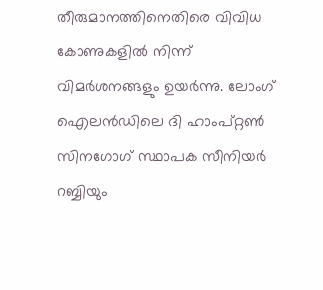തീരുമാനത്തിനെതിരെ വിവിധ കോണുകളില്‍ നിന്ന് വിമര്‍ശനങ്ങളും ഉയര്‍ന്നു. ലോംഗ് ഐലന്‍ഡിലെ ദി ഹാംപ്റ്റണ്‍ സിനഗോഗ് സ്ഥാപക സീനിയര്‍ റബ്ബിയും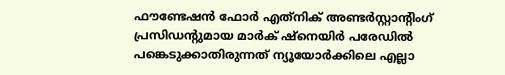ഫൗണ്ടേഷന്‍ ഫോര്‍ എത്‌നിക് അണ്ടര്‍സ്റ്റാന്റിംഗ് പ്രസിഡന്റുമായ മാര്‍ക് ഷ്‌നെയിര്‍ പരേഡില്‍ പങ്കെടുക്കാതിരുന്നത് ന്യൂയോര്‍ക്കിലെ എല്ലാ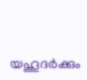യഹൂദര്‍ക്കും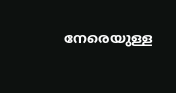നേരെയുള്ള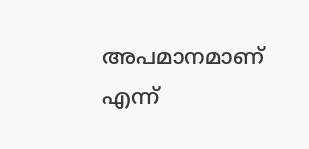അപമാനമാണ് എന്ന്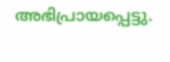അഭിപ്രായപ്പെട്ടു.